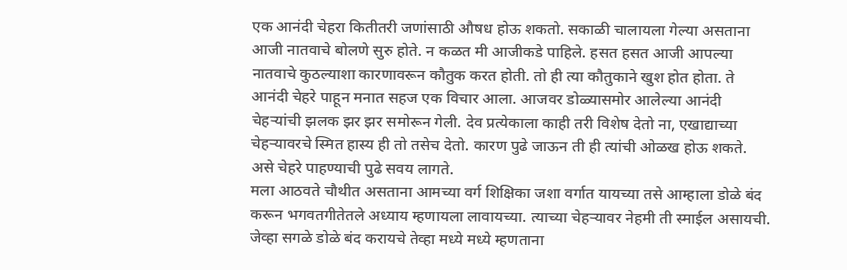एक आनंदी चेहरा कितीतरी जणांसाठी औषध होऊ शकतो. सकाळी चालायला गेल्या असताना आजी नातवाचे बोलणे सुरु होते. न कळत मी आजीकडे पाहिले. हसत हसत आजी आपल्या नातवाचे कुठल्याशा कारणावरून कौतुक करत होती. तो ही त्या कौतुकाने खुश होत होता. ते आनंदी चेहरे पाहून मनात सहज एक विचार आला. आजवर डोळ्यासमोर आलेल्या आनंदी चेहऱ्यांची झलक झर झर समोरून गेली. देव प्रत्येकाला काही तरी विशेष देतो ना, एखाद्याच्या चेहऱ्यावरचे स्मित हास्य ही तो तसेच देतो. कारण पुढे जाऊन ती ही त्यांची ओळख होऊ शकते. असे चेहरे पाहण्याची पुढे सवय लागते.
मला आठवते चौथीत असताना आमच्या वर्ग शिक्षिका जशा वर्गात यायच्या तसे आम्हाला डोळे बंद करून भगवतगीतेतले अध्याय म्हणायला लावायच्या. त्याच्या चेहऱ्यावर नेहमी ती स्माईल असायची. जेव्हा सगळे डोळे बंद करायचे तेव्हा मध्ये मध्ये म्हणताना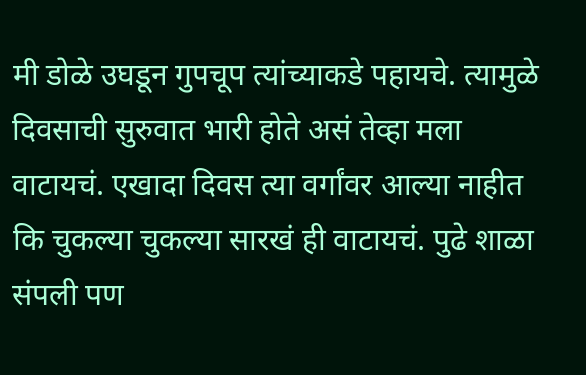मी डोळे उघडून गुपचूप त्यांच्याकडे पहायचे. त्यामुळे दिवसाची सुरुवात भारी होते असं तेव्हा मला वाटायचं. एखादा दिवस त्या वर्गांवर आल्या नाहीत कि चुकल्या चुकल्या सारखं ही वाटायचं. पुढे शाळा संपली पण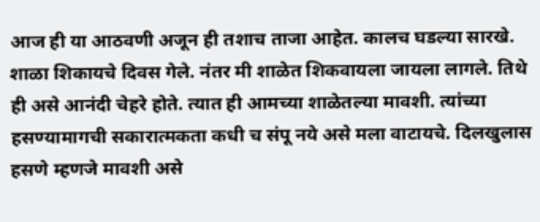आज ही या आठवणी अजून ही तशाच ताजा आहेत. कालच घडल्या सारखे.
शाळा शिकायचे दिवस गेले. नंतर मी शाळेत शिकवायला जायला लागले. तिथे ही असे आनंदी चेहरे होते. त्यात ही आमच्या शाळेतल्या मावशी. त्यांच्या हसण्यामागची सकारात्मकता कधी च संपू नये असे मला वाटायचे. दिलखुलास हसणे म्हणजे मावशी असे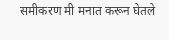समीकरण मी मनात करून घेतले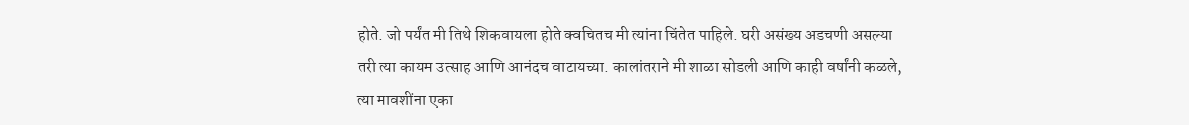होते. जो पर्यंत मी तिथे शिकवायला होते क्वचितच मी त्यांना चिंतेत पाहिले. घरी असंख्य अडचणी असल्या तरी त्या कायम उत्साह आणि आनंदच वाटायच्या. कालांतराने मी शाळा सोडली आणि काही वर्षांनी कळले, त्या मावशींना एका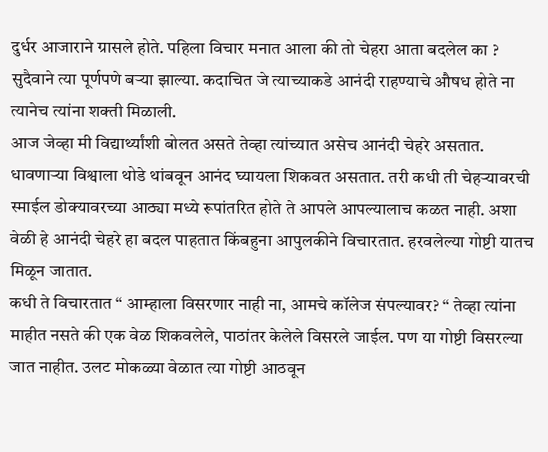दुर्धर आजाराने ग्रासले होते. पहिला विचार मनात आला की तो चेहरा आता बदलेल का ? सुदैवाने त्या पूर्णपणे बऱ्या झाल्या. कदाचित जे त्याच्याकडे आनंदी राहण्याचे औषध होते ना त्यानेच त्यांना शक्ती मिळाली.
आज जेव्हा मी विद्यार्थ्यांशी बोलत असते तेव्हा त्यांच्यात असेच आनंदी चेहरे असतात. धावणाऱ्या विश्वाला थोडे थांबवून आनंद घ्यायला शिकवत असतात. तरी कधी ती चेहऱ्यावरची स्माईल डोक्यावरच्या आठ्या मध्ये रूपांतरित होते ते आपले आपल्यालाच कळत नाही. अशा वेळी हे आनंदी चेहरे हा बदल पाहतात किंबहुना आपुलकीने विचारतात. हरवलेल्या गोष्टी यातच मिळून जातात.
कधी ते विचारतात “ आम्हाला विसरणार नाही ना, आमचे कॉलेज संपल्यावर? “ तेव्हा त्यांना माहीत नसते की एक वेळ शिकवलेले, पाठांतर केलेले विसरले जाईल. पण या गोष्टी विसरल्या जात नाहीत. उलट मोकळ्या वेळात त्या गोष्टी आठवून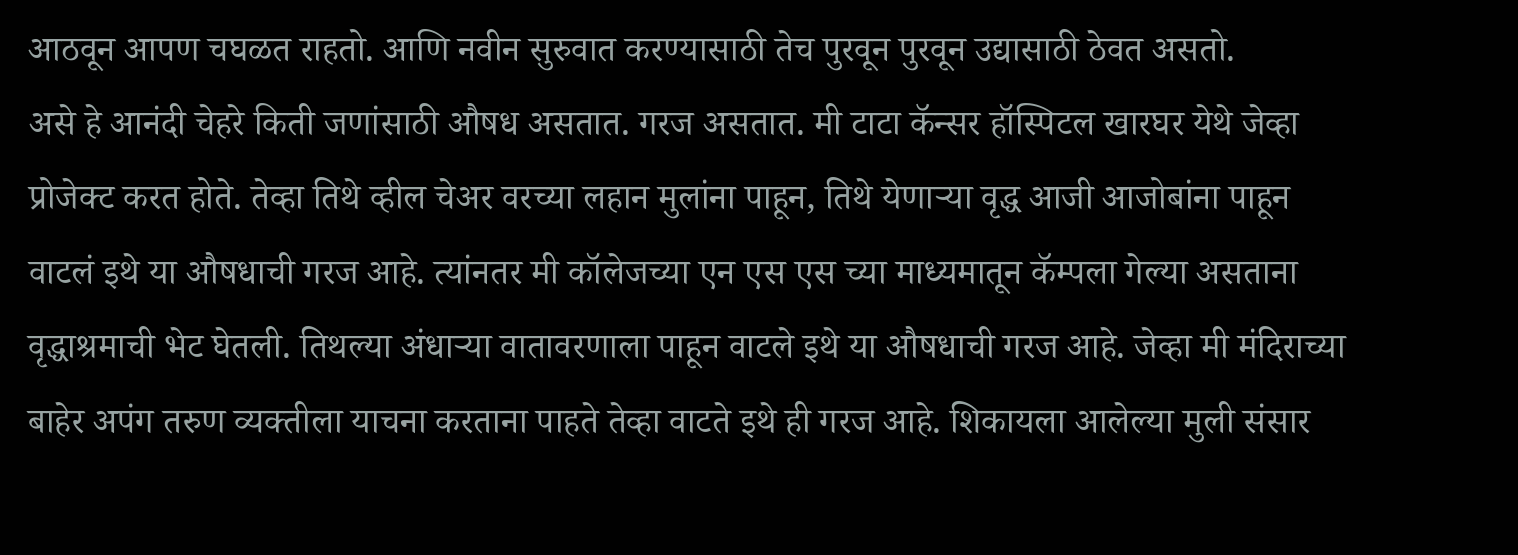आठवून आपण चघळत राहतो. आणि नवीन सुरुवात करण्यासाठी तेच पुरवून पुरवून उद्यासाठी ठेवत असतो.
असे हे आनंदी चेहरे किती जणांसाठी औषध असतात. गरज असतात. मी टाटा कॅन्सर हॉस्पिटल खारघर येथे जेव्हा प्रोजेक्ट करत होते. तेव्हा तिथे व्हील चेअर वरच्या लहान मुलांना पाहून, तिथे येणाऱ्या वृद्ध आजी आजोबांना पाहून वाटलं इथे या औषधाची गरज आहे. त्यांनतर मी कॉलेजच्या एन एस एस च्या माध्यमातून कॅम्पला गेल्या असताना वृद्धाश्रमाची भेट घेतली. तिथल्या अंधाऱ्या वातावरणाला पाहून वाटले इथे या औषधाची गरज आहे. जेव्हा मी मंदिराच्या बाहेर अपंग तरुण व्यक्तीला याचना करताना पाहते तेव्हा वाटते इथे ही गरज आहे. शिकायला आलेल्या मुली संसार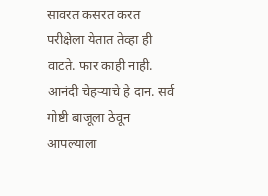सावरत कसरत करत परीक्षेला येतात तेव्हा ही वाटते. फार काही नाही. आनंदी चेहऱ्याचे हे दान. सर्व गोष्टी बाजूला ठेवून आपल्याला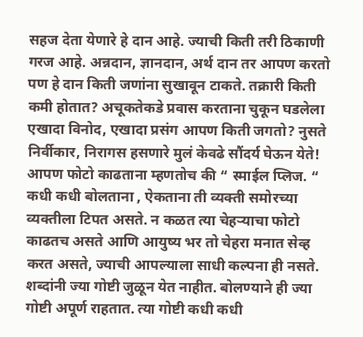सहज देता येणारे हे दान आहे. ज्याची किती तरी ठिकाणी गरज आहे. अन्नदान, ज्ञानदान, अर्थ दान तर आपण करतो पण हे दान किती जणांना सुखावून टाकते. तक्रारी किती कमी होतात? अचूकतेकडे प्रवास करताना चुकून घडलेला एखादा विनोद, एखादा प्रसंग आपण किती जगतो? नुसते निर्वीकार, निरागस हसणारे मुलं केवढे सौंदर्य घेऊन येते!
आपण फोटो काढताना म्हणतोच की “ स्माईल प्लिज. “ कधी कधी बोलताना , ऐकताना ती व्यक्ती समोरच्या व्यक्तीला टिपत असते. न कळत त्या चेहऱ्याचा फोटो काढतच असते आणि आयुष्य भर तो चेहरा मनात सेव्ह करत असते, ज्याची आपल्याला साधी कल्पना ही नसते. शब्दांनी ज्या गोष्टी जुळून येत नाहीत. बोलण्याने ही ज्या गोष्टी अपूर्ण राहतात. त्या गोष्टी कधी कधी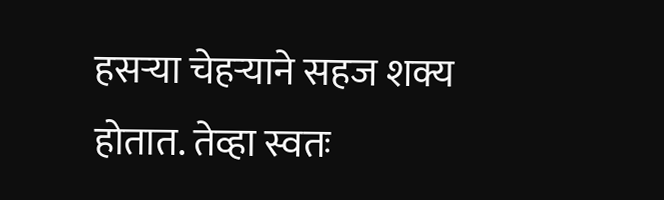हसऱ्या चेहऱ्याने सहज शक्य होतात. तेव्हा स्वतः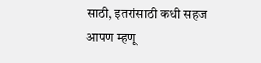साठी, इतरांसाठी कधी सहज आपण म्हणू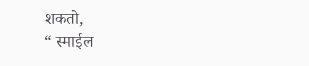शकतो,
“ स्माईल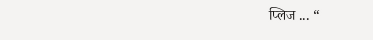प्लिज ... “